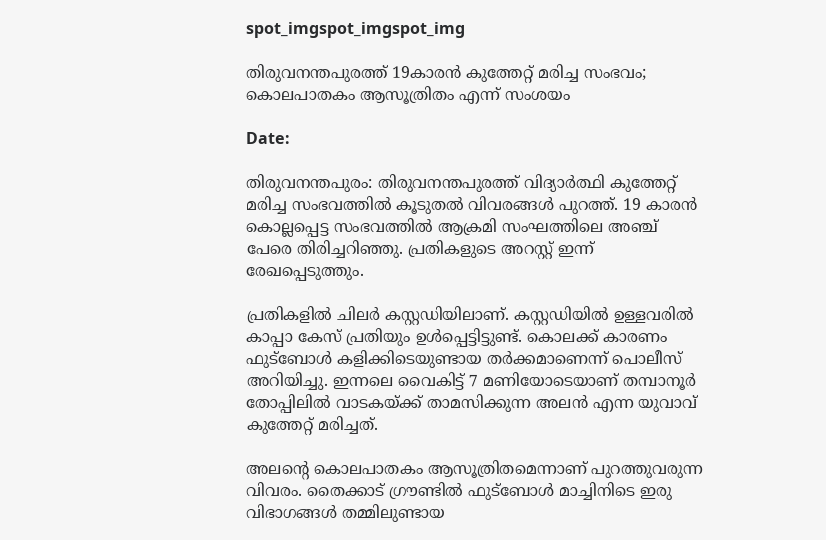spot_imgspot_imgspot_img

തിരുവനന്തപുരത്ത് 19കാരൻ കുത്തേറ്റ് മരിച്ച സംഭവം; കൊലപാതകം ആസൂത്രിതം എന്ന് സംശയം

Date:

തിരുവനന്തപുരം: തിരുവനന്തപുരത്ത് വിദ്യാർത്ഥി കുത്തേറ്റ് മരിച്ച സംഭവത്തിൽ കൂടുതൽ വിവരങ്ങൾ പുറത്ത്. 19 കാരൻ കൊല്ലപ്പെട്ട സംഭവത്തില്‍ ആക്രമി സംഘത്തിലെ അഞ്ച് പേരെ തിരിച്ചറിഞ്ഞു. പ്രതികളുടെ അറസ്റ്റ് ഇന്ന് രേഖപ്പെടുത്തും.

പ്രതികളിൽ ചിലർ കസ്റ്റഡിയിലാണ്. കസ്റ്റഡിയിൽ ഉള്ളവരിൽ കാപ്പാ കേസ് പ്രതിയും ഉൾപ്പെട്ടിട്ടുണ്ട്. കൊലക്ക് കാരണം ഫുട്ബോൾ കളിക്കിടെയുണ്ടായ തർക്കമാണെന്ന് പൊലീസ് അറിയിച്ചു. ഇന്നലെ വൈകിട്ട് 7 മണിയോടെയാണ് തമ്പാനൂർ തോപ്പിലിൽ വാടകയ്ക്ക് താമസിക്കുന്ന അലൻ എന്ന യുവാവ് കുത്തേറ്റ് മരിച്ചത്.

അലന്റെ കൊലപാതകം ആസൂത്രിതമെന്നാണ് പുറത്തുവരുന്ന വിവരം. തൈക്കാട് ഗ്രൗണ്ടിൽ ഫുട്ബോൾ മാച്ചിനിടെ ഇരു വിഭാഗങ്ങൾ തമ്മിലുണ്ടായ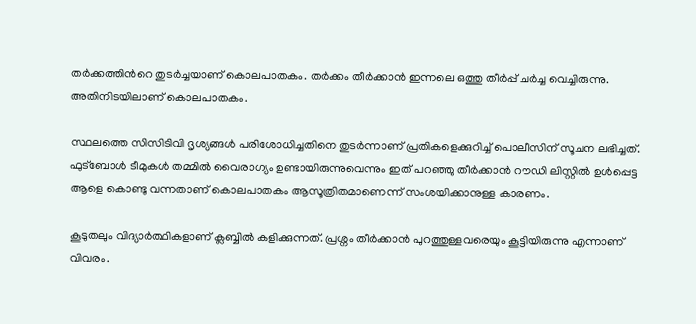തർക്കത്തിന്‍റെ തുടർച്ചയാണ് കൊലപാതകം. തർക്കം തീർക്കാൻ ഇന്നലെ ഒത്തു തീർപ്പ് ചർച്ച വെച്ചിരുന്നു. അതിനിടയിലാണ് കൊലപാതകം.

സ്ഥലത്തെ സിസിടിവി ദൃശ്യങ്ങൾ പരിശോധിച്ചതിനെ തുടർന്നാണ് പ്രതികളെക്കുറിച്ച് പൊലീസിന് സൂചന ലഭിച്ചത്. ഫുട്ബോൾ ടീമുകൾ തമ്മിൽ വൈരാഗ്യം ഉണ്ടായിരുന്നുവെന്നും ഇത് പറഞ്ഞു തീർക്കാൻ റൗഡി ലിസ്റ്റിൽ ഉള്‍പ്പെട്ട ആളെ കൊണ്ടു വന്നതാണ് കൊലപാതകം ആസൂത്രിതമാണെന്ന് സംശയിക്കാനുള്ള കാരണം.

കൂടുതലും വിദ്യാർത്ഥികളാണ് ക്ലബ്ബിൽ കളിക്കുന്നത്. പ്രശ്നം തീർക്കാൻ പുറത്തുള്ളവരെയും കൂട്ടിയിരുന്നു എന്നാണ് വിവരം.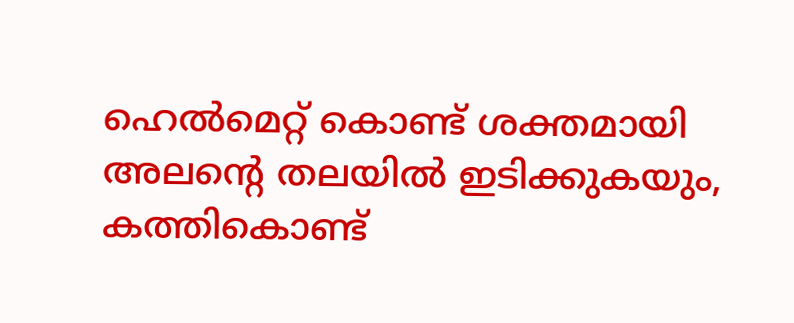ഹെൽമെറ്റ് കൊണ്ട് ശക്തമായി അലന്‍റെ തലയിൽ ഇടിക്കുകയും, കത്തികൊണ്ട്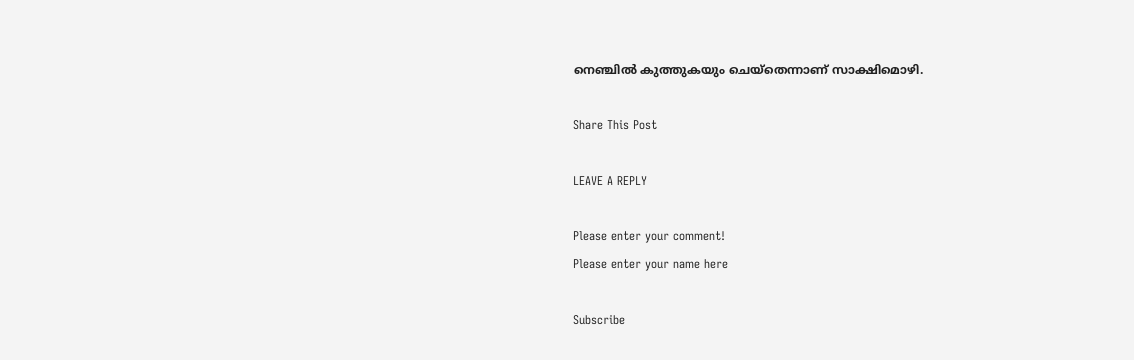നെഞ്ചിൽ കുത്തുകയും ചെയ്തെന്നാണ് സാക്ഷിമൊഴി.

Share This Post

LEAVE A REPLY

Please enter your comment!
Please enter your name here

Subscribe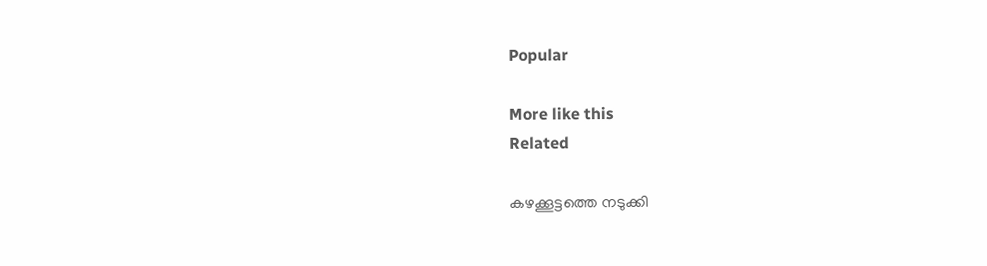Popular

More like this
Related

കഴക്കൂട്ടത്തെ നടുക്കി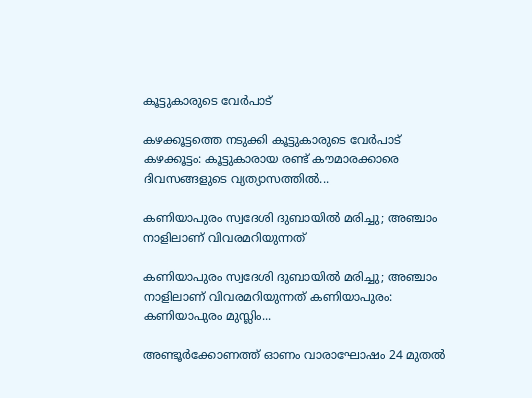കൂട്ടുകാരുടെ വേർപാട്

കഴക്കൂട്ടത്തെ നടുക്കി കൂട്ടുകാരുടെ വേർപാട്   കഴക്കൂട്ടം: കൂട്ടുകാരായ രണ്ട് കൗമാരക്കാരെ ദിവസങ്ങളുടെ വ്യത്യാസത്തിൽ...

കണിയാപുരം സ്വദേശി ദുബായിൽ മരിച്ചു; അഞ്ചാം നാളിലാണ് വിവരമറിയുന്നത്

കണിയാപുരം സ്വദേശി ദുബായിൽ മരിച്ചു; അഞ്ചാം നാളിലാണ് വിവരമറിയുന്നത് കണിയാപുരം: കണിയാപുരം മുസ്ലിം...

അണ്ടൂർക്കോണത്ത് ഓണം വാരാഘോഷം 24 മുതൽ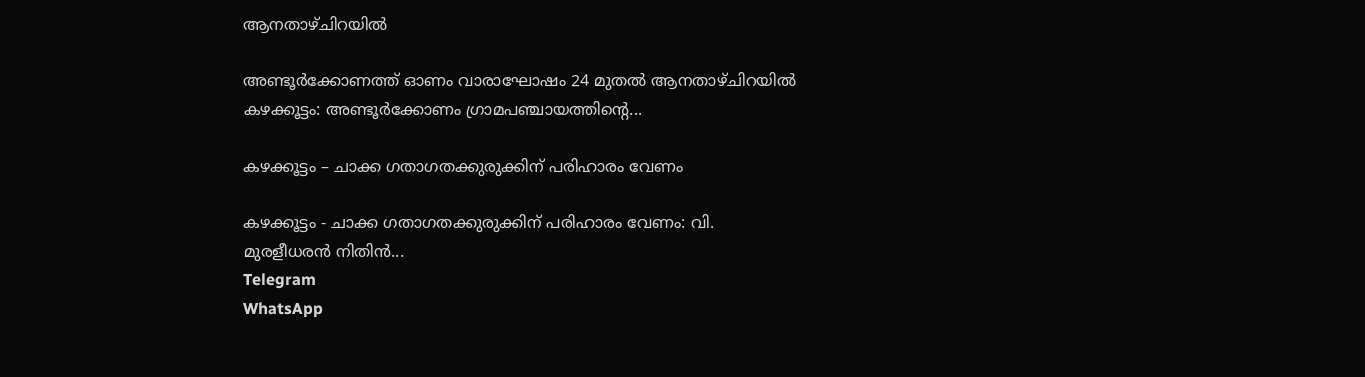ആനതാഴ്‌ചിറയിൽ

അണ്ടൂർക്കോണത്ത് ഓണം വാരാഘോഷം 24 മുതൽ ആനതാഴ്‌ചിറയിൽ  കഴക്കൂട്ടം: അണ്ടൂർക്കോണം ഗ്രാമപഞ്ചായത്തിന്റെ...

കഴക്കൂട്ടം – ചാക്ക ഗതാഗതക്കുരുക്കിന് പരിഹാരം വേണം

കഴക്കൂട്ടം - ചാക്ക ഗതാഗതക്കുരുക്കിന് പരിഹാരം വേണം: വി. മുരളീധരൻ നിതിൻ...
Telegram
WhatsApp